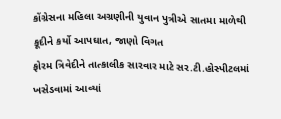કોંગ્રેસના મહિલા અગ્રણીની યુવાન પુત્રીએ સાતમા માળેથી કૂદીને કર્યો આપઘાત, જાણો વિગત
ફોરમ ત્રિવેદીને તાત્કાલીક સારવાર માટે સર.ટી.હોસ્પીટલમાં ખસેડવામાં આવ્યાં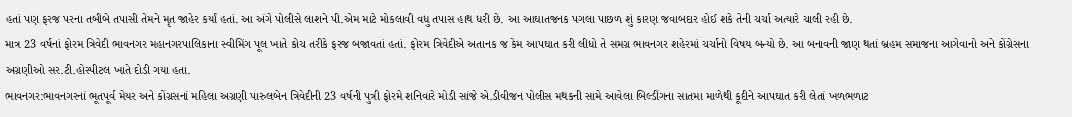હતાં પણ ફરજ પરના તબીબે તપાસી તેમને મૃત જાહેર કર્યાં હતાં. આ અંગે પોલીસે લાશને પી.એમ માટે મોકલાવી વધુ તપાસ હાથ ધરી છે. આ આઘાતજનક પગલા પાછળ શું કારણ જવાબદાર હોઈ શકે તેની ચર્ચા અત્યારે ચાલી રહી છે.
માત્ર 23 વર્ષનાં ફોરમ ત્રિવેદી ભાવનગર મહાનગરપાલિકાના સ્વીમિંગ પૂલ ખાતે કોચ તરીકે ફરજ બજાવતાં હતાં. ફોરમ ત્રિવેદીએ અતાનક જ કેમ આપઘાત કરી લીધો તે સમગ્ર ભાવનગર શહેરમાં ચર્ચાનો વિષય બન્યો છે. આ બનાવની જાણ થતાં બ્રહમ સમાજના આગેવાનો અને કોંગ્રેસના અગ્રણીઓ સર.ટી.હોસ્પીટલ ખાતે દોડી ગયા હતા.
ભાવનગર:ભાવનગરનાં ભૂતપૂર્વ મેયર અને કોંગ્રસનાં મહિલા અગ્રણી પારુલબેન ત્રિવેદીની 23 વર્ષની પુત્રી ફોરમે શનિવારે મોડી સાંજે એ.ડીવીજન પોલીસ મથકની સામે આવેલા બિલ્ડીંગના સાતમા માળેથી કૂદીને આપઘાત કરી લેતાં ખળભળાટ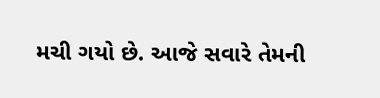મચી ગયો છે. આજે સવારે તેમની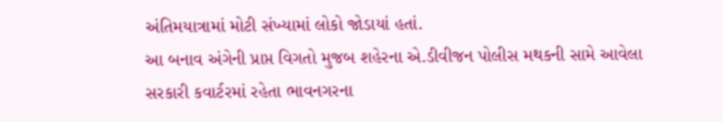અંતિમયાત્રામાં મોટી સંખ્યામાં લોકો જોડાયાં હતાં.
આ બનાવ અંગેની પ્રાપ્ત વિગતો મુજબ શહેરના એ.ડીવીજન પોલીસ મથકની સામે આવેલા સરકારી કવાર્ટરમાં રહેતા ભાવનગરના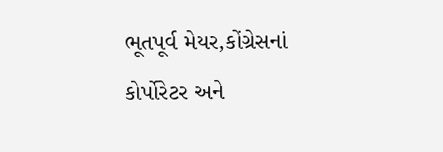ભૂતપૂર્વ મેયર,કોંગ્રેસનાં કોર્પોરેટર અને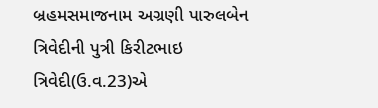બ્રહમસમાજનામ અગ્રણી પારુલબેન ત્રિવેદીની પુત્રી કિરીટભાઇ ત્રિવેદી(ઉ.વ.23)એ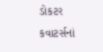ડોકટર કવાટર્સનાં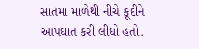સાતમા માળેથી નીચે કૂદીને આપઘાત કરી લીધો હતો.